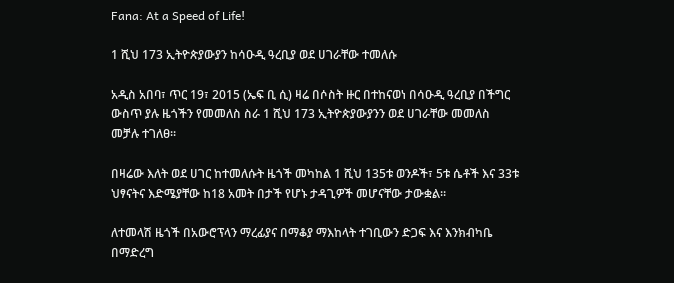Fana: At a Speed of Life!

1 ሺህ 173 ኢትዮጵያውያን ከሳዑዲ ዓረቢያ ወደ ሀገራቸው ተመለሱ

አዲስ አበባ፣ ጥር 19፣ 2015 (ኤፍ ቢ ሲ) ዛሬ በሶስት ዙር በተከናወነ በሳዑዲ ዓረቢያ በችግር ውስጥ ያሉ ዜጎችን የመመለስ ስራ 1 ሺህ 173 ኢትዮጵያውያንን ወደ ሀገራቸው መመለስ መቻሉ ተገለፀ፡፡

በዛሬው እለት ወደ ሀገር ከተመለሱት ዜጎች መካከል 1 ሺህ 135ቱ ወንዶች፣ 5ቱ ሴቶች እና 33ቱ ህፃናትና እድሜያቸው ከ18 አመት በታች የሆኑ ታዳጊዎች መሆናቸው ታውቋል።

ለተመላሽ ዜጎች በአውሮፕላን ማረፊያና በማቆያ ማእከላት ተገቢውን ድጋፍ እና እንክብካቤ በማድረግ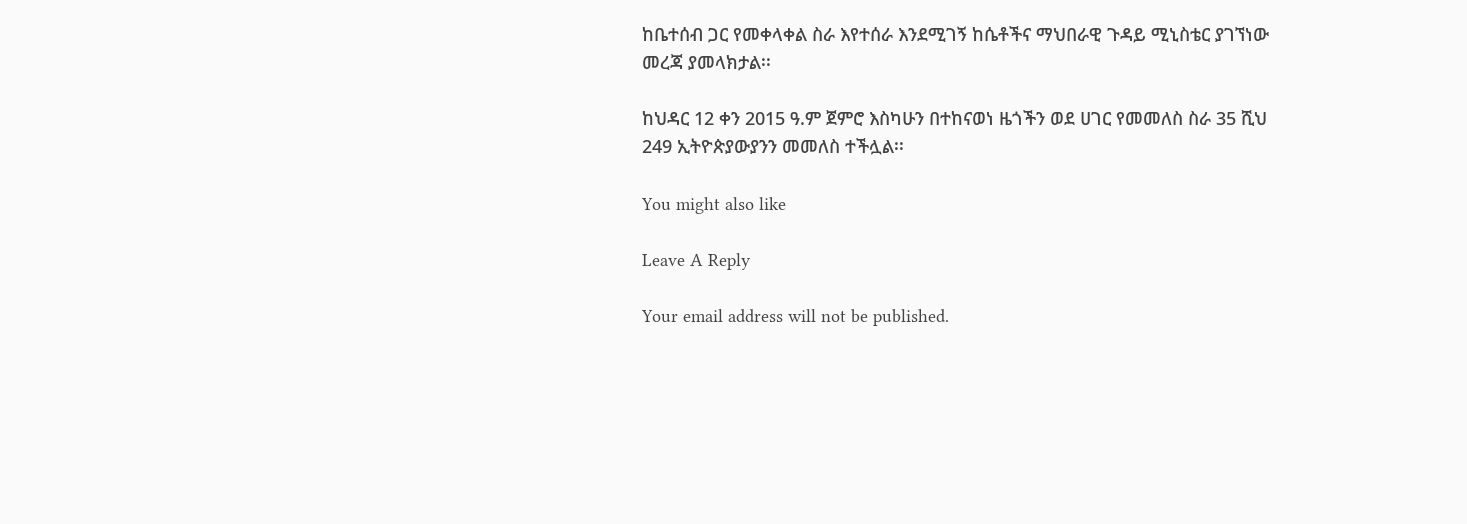ከቤተሰብ ጋር የመቀላቀል ስራ እየተሰራ እንደሚገኝ ከሴቶችና ማህበራዊ ጉዳይ ሚኒስቴር ያገኘነው መረጃ ያመላክታል፡፡

ከህዳር 12 ቀን 2015 ዓ.ም ጀምሮ እስካሁን በተከናወነ ዜጎችን ወደ ሀገር የመመለስ ስራ 35 ሺህ 249 ኢትዮጵያውያንን መመለስ ተችሏል፡፡

You might also like

Leave A Reply

Your email address will not be published.